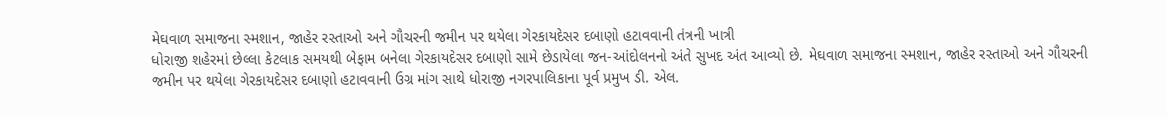મેઘવાળ સમાજના સ્મશાન, જાહેર રસ્તાઓ અને ગૌચરની જમીન પર થયેલા ગેરકાયદેસર દબાણો હટાવવાની તંત્રની ખાત્રી
ધોરાજી શહેરમાં છેલ્લા કેટલાક સમયથી બેફામ બનેલા ગેરકાયદેસર દબાણો સામે છેડાયેલા જન-આંદોલનનો અંતે સુખદ અંત આવ્યો છે. મેઘવાળ સમાજના સ્મશાન, જાહેર રસ્તાઓ અને ગૌચરની જમીન પર થયેલા ગેરકાયદેસર દબાણો હટાવવાની ઉગ્ર માંગ સાથે ધોરાજી નગરપાલિકાના પૂર્વ પ્રમુખ ડી. એલ.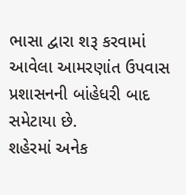ભાસા દ્વારા શરૂ કરવામાં આવેલા આમરણાંત ઉપવાસ પ્રશાસનની બાંહેધરી બાદ સમેટાયા છે.
શહેરમાં અનેક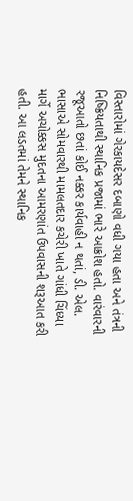વિસ્તારોમાં ગેરકાયદેસર દબાણો વધી ગયા હતા અને તંત્રની નિષ્ક્રિયતાથી સ્થાનિક પ્રજામાં ભારે આક્રોશ હતો. વારંવારની રજૂઆતો છતાં કોઈ નક્કર કાર્યવાહી ન થતાં, ડી. એલ. ભાસાએ સોમવારથી મામલતદાર કચેરી ખાતે ગાંધી ચિંધ્યા માર્ગે અચોક્કસ મુદતના આમરણાંત ઉપવાસની શરૂઆત કરી હતી. આ લડતમાં તેમને સ્થાનિક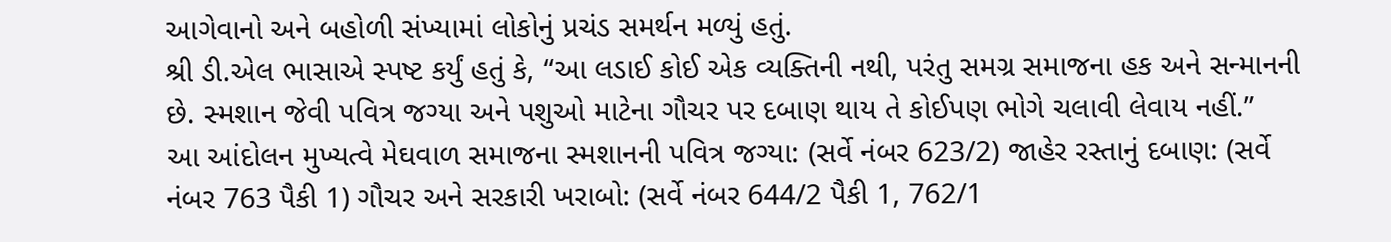આગેવાનો અને બહોળી સંખ્યામાં લોકોનું પ્રચંડ સમર્થન મળ્યું હતું.
શ્રી ડી.એલ ભાસાએ સ્પષ્ટ કર્યું હતું કે, “આ લડાઈ કોઈ એક વ્યક્તિની નથી, પરંતુ સમગ્ર સમાજના હક અને સન્માનની છે. સ્મશાન જેવી પવિત્ર જગ્યા અને પશુઓ માટેના ગૌચર પર દબાણ થાય તે કોઈપણ ભોગે ચલાવી લેવાય નહીં.”
આ આંદોલન મુખ્યત્વે મેઘવાળ સમાજના સ્મશાનની પવિત્ર જગ્યા: (સર્વે નંબર 623/2) જાહેર રસ્તાનું દબાણ: (સર્વે નંબર 763 પૈકી 1) ગૌચર અને સરકારી ખરાબો: (સર્વે નંબર 644/2 પૈકી 1, 762/1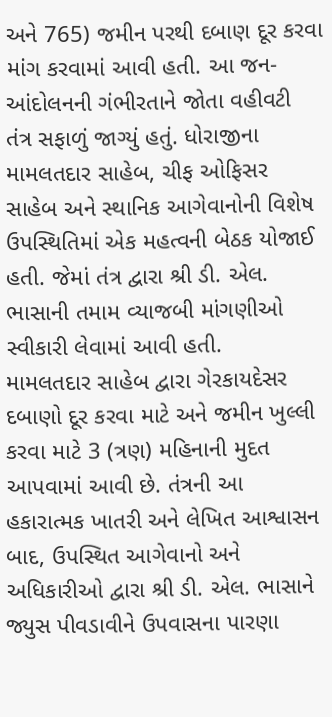અને 765) જમીન પરથી દબાણ દૂર કરવા માંગ કરવામાં આવી હતી. આ જન-આંદોલનની ગંભીરતાને જોતા વહીવટી તંત્ર સફાળું જાગ્યું હતું. ધોરાજીના મામલતદાર સાહેબ, ચીફ ઓફિસર સાહેબ અને સ્થાનિક આગેવાનોની વિશેષ ઉપસ્થિતિમાં એક મહત્વની બેઠક યોજાઈ હતી. જેમાં તંત્ર દ્વારા શ્રી ડી. એલ. ભાસાની તમામ વ્યાજબી માંગણીઓ સ્વીકારી લેવામાં આવી હતી.
મામલતદાર સાહેબ દ્વારા ગેરકાયદેસર દબાણો દૂર કરવા માટે અને જમીન ખુલ્લી કરવા માટે 3 (ત્રણ) મહિનાની મુદત આપવામાં આવી છે. તંત્રની આ હકારાત્મક ખાતરી અને લેખિત આશ્વાસન બાદ, ઉપસ્થિત આગેવાનો અને અધિકારીઓ દ્વારા શ્રી ડી. એલ. ભાસાને જ્યુસ પીવડાવીને ઉપવાસના પારણા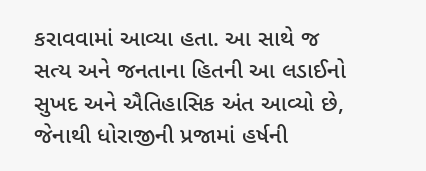કરાવવામાં આવ્યા હતા. આ સાથે જ સત્ય અને જનતાના હિતની આ લડાઈનો સુખદ અને ઐતિહાસિક અંત આવ્યો છે, જેનાથી ધોરાજીની પ્રજામાં હર્ષની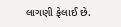લાગણી ફેલાઈ છે.